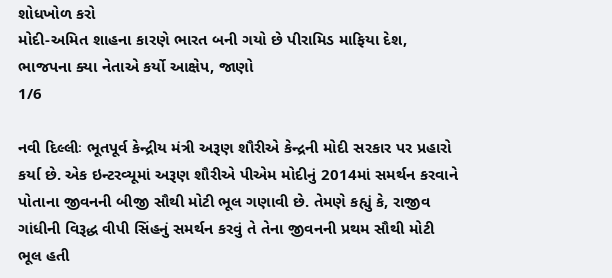શોધખોળ કરો
મોદી-અમિત શાહના કારણે ભારત બની ગયો છે પીરામિડ માફિયા દેશ, ભાજપના ક્યા નેતાએ કર્યો આક્ષેપ, જાણો
1/6

નવી દિલ્લીઃ ભૂતપૂર્વ કેન્દ્રીય મંત્રી અરૂણ શૌરીએ કેન્દ્રની મોદી સરકાર પર પ્રહારો કર્યા છે. એક ઇન્ટરવ્યૂમાં અરૂણ શૌરીએ પીએમ મોદીનું 2014માં સમર્થન કરવાને પોતાના જીવનની બીજી સૌથી મોટી ભૂલ ગણાવી છે. તેમણે કહ્યું કે, રાજીવ ગાંધીની વિરૂદ્ધ વીપી સિંહનું સમર્થન કરવું તે તેના જીવનની પ્રથમ સૌથી મોટી ભૂલ હતી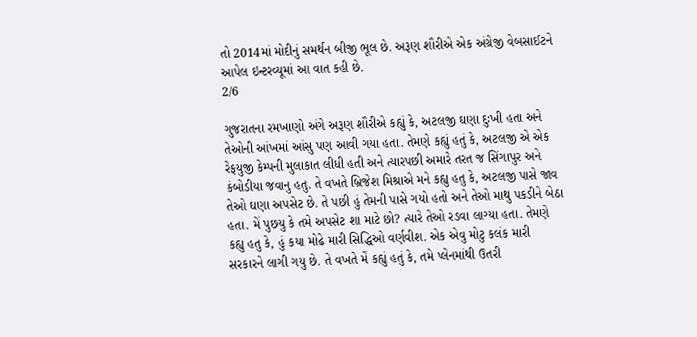તો 2014માં મોદીનું સમર્થન બીજી ભૂલ છે. અરૂણ શૌરીએ એક અંગ્રેજી વેબસાઈટને આપેલ ઇન્ટરવ્યૂમાં આ વાત કહી છે.
2/6

ગુજરાતના રમખાણો અંગે અરૂણ શૌરીએ કહ્યું કે, અટલજી ઘણા દુઃખી હતા અને તેઓની આંખમાં આંસુ પણ આવી ગયા હતા. તેમણે કહ્યું હતું કે, અટલજી એ એક રેફયુજી કેમ્પની મુલાકાત લીધી હતી અને ત્યારપછી અમારે તરત જ સિંગાપુર અને કંબોડીયા જવાનુ હતુ. તે વખતે બ્રિજેશ મિશ્રાએ મને કહ્યુ હતુ કે, અટલજી પાસે જાવ તેઓ ઘણા અપસેટ છે. તે પછી હું તેમની પાસે ગયો હતો અને તેઓ માથુ પકડીને બેઠા હતા. મેં પુછયુ કે તમે અપસેટ શા માટે છો? ત્યારે તેઓ રડવા લાગ્યા હતા. તેમણે કહ્યુ હતુ કે, હું કયા મોઢે મારી સિદ્ધિઓ વર્ણવીશ. એક એવુ મોટુ કલંક મારી સરકારને લાગી ગયુ છે. તે વખતે મેં કહ્યું હતું કે, તમે પ્લેનમાંથી ઉતરી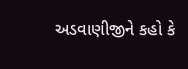અડવાણીજીને કહો કે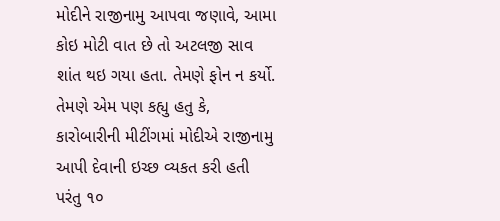મોદીને રાજીનામુ આપવા જણાવે, આમા કોઇ મોટી વાત છે તો અટલજી સાવ શાંત થઇ ગયા હતા. તેમણે ફોન ન કર્યો. તેમણે એમ પણ કહ્યુ હતુ કે, કારોબારીની મીટીંગમાં મોદીએ રાજીનામુ આપી દેવાની ઇચ્છ વ્યકત કરી હતી પરંતુ ૧૦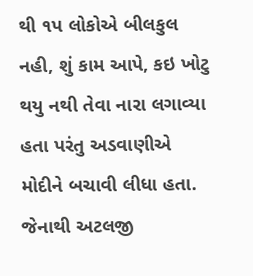થી ૧પ લોકોએ બીલકુલ નહી, શું કામ આપે, કઇ ખોટુ થયુ નથી તેવા નારા લગાવ્યા હતા પરંતુ અડવાણીએ મોદીને બચાવી લીધા હતા. જેનાથી અટલજી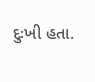દુઃખી હતા.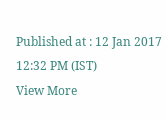Published at : 12 Jan 2017 12:32 PM (IST)
View More